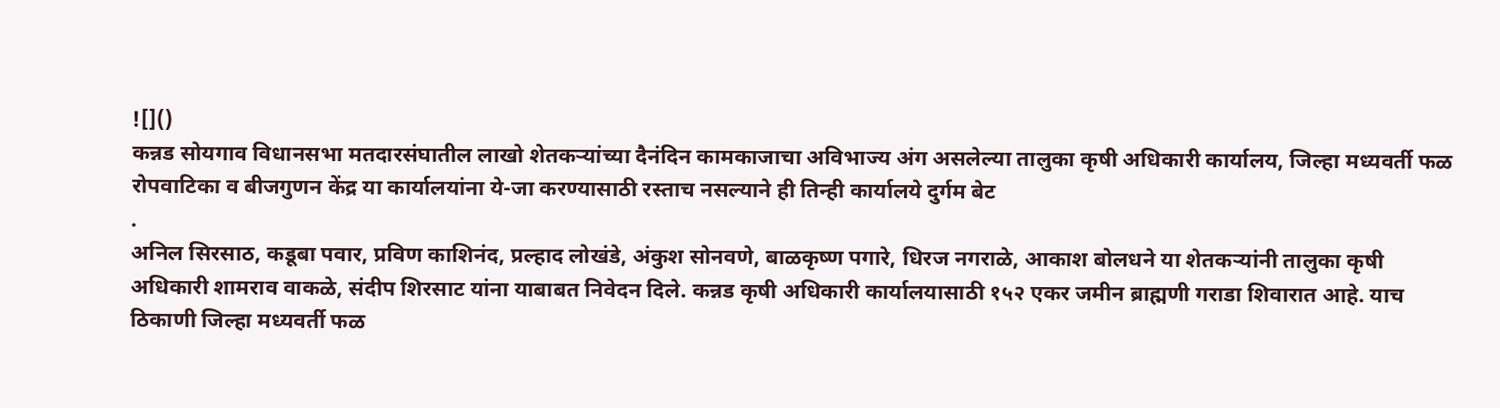![]()
कन्नड सोयगाव विधानसभा मतदारसंघातील लाखो शेतकऱ्यांच्या दैनंदिन कामकाजाचा अविभाज्य अंग असलेल्या तालुका कृषी अधिकारी कार्यालय, जिल्हा मध्यवर्ती फळ रोपवाटिका व बीजगुणन केंद्र या कार्यालयांना ये-जा करण्यासाठी रस्ताच नसल्याने ही तिन्ही कार्यालये दुर्गम बेट
.
अनिल सिरसाठ, कडूबा पवार, प्रविण काशिनंद, प्रल्हाद लोखंडे, अंकुश सोनवणे, बाळकृष्ण पगारे, धिरज नगराळे, आकाश बोलधने या शेतकऱ्यांनी तालुका कृषी अधिकारी शामराव वाकळे, संदीप शिरसाट यांना याबाबत निवेदन दिले. कन्नड कृषी अधिकारी कार्यालयासाठी १५२ एकर जमीन ब्राह्मणी गराडा शिवारात आहे. याच ठिकाणी जिल्हा मध्यवर्ती फळ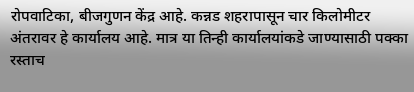रोपवाटिका, बीजगुणन केंद्र आहे. कन्नड शहरापासून चार किलोमीटर अंतरावर हे कार्यालय आहे. मात्र या तिन्ही कार्यालयांकडे जाण्यासाठी पक्का रस्ताच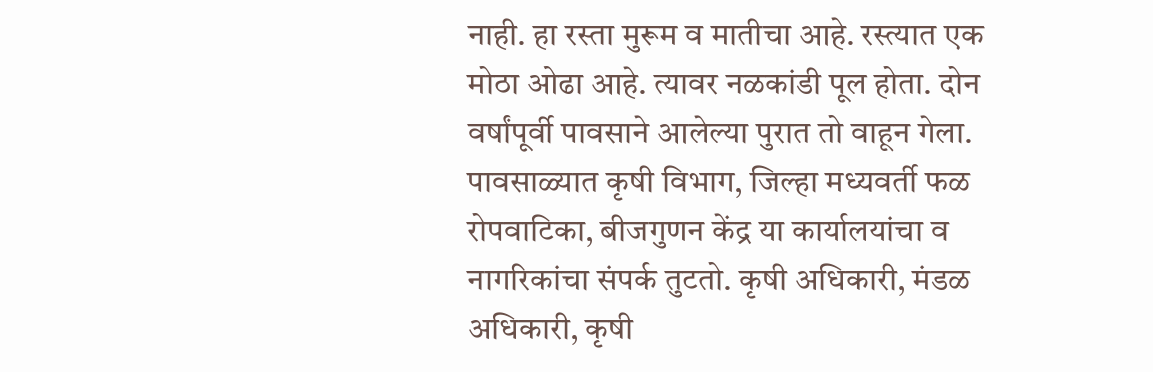नाही. हा रस्ता मुरूम व मातीचा आहे. रस्त्यात एक मोठा ओढा आहे. त्यावर नळकांडी पूल होता. दोन वर्षांपूर्वी पावसाने आलेल्या पुरात तो वाहून गेला. पावसाळ्यात कृषी विभाग, जिल्हा मध्यवर्ती फळ रोपवाटिका, बीजगुणन केंद्र या कार्यालयांचा व नागरिकांचा संपर्क तुटतो. कृषी अधिकारी, मंडळ अधिकारी, कृषी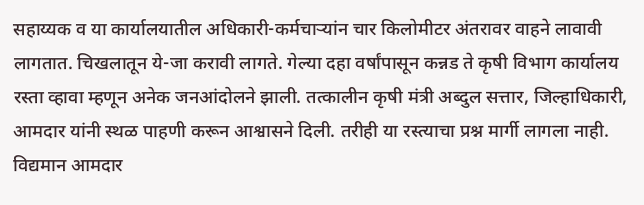सहाय्यक व या कार्यालयातील अधिकारी-कर्मचाऱ्यांन चार किलोमीटर अंतरावर वाहने लावावी लागतात. चिखलातून ये-जा करावी लागते. गेल्या दहा वर्षांपासून कन्नड ते कृषी विभाग कार्यालय रस्ता व्हावा म्हणून अनेक जनआंदोलने झाली. तत्कालीन कृषी मंत्री अब्दुल सत्तार, जिल्हाधिकारी, आमदार यांनी स्थळ पाहणी करून आश्वासने दिली. तरीही या रस्त्याचा प्रश्न मार्गी लागला नाही. विद्यमान आमदार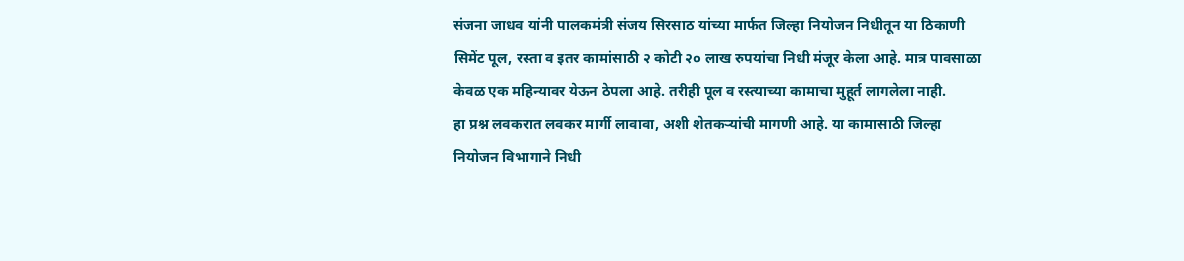संजना जाधव यांनी पालकमंत्री संजय सिरसाठ यांच्या मार्फत जिल्हा नियोजन निधीतून या ठिकाणी सिमेंट पूल, रस्ता व इतर कामांसाठी २ कोटी २० लाख रुपयांचा निधी मंजूर केला आहे. मात्र पावसाळा केवळ एक महिन्यावर येऊन ठेपला आहे. तरीही पूल व रस्त्याच्या कामाचा मुहूर्त लागलेला नाही.
हा प्रश्न लवकरात लवकर मार्गी लावावा, अशी शेतकऱ्यांची मागणी आहे. या कामासाठी जिल्हा नियोजन विभागाने निधी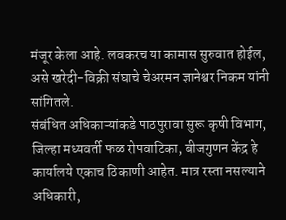मंजूर केला आहे. लवकरच या कामास सुरुवात होईल, असे खरेदी-विक्री संघाचे चेअरमन ज्ञानेश्वर निकम यांनी सांगितले.
संबंधित अधिकाऱ्यांकडे पाठपुरावा सुरू कृषी विभाग, जिल्हा मध्यवर्ती फळ रोपवाटिका, बीजगुणन केंद्र हे कार्यालये एकाच ठिकाणी आहेत. मात्र रस्ता नसल्याने अधिकारी,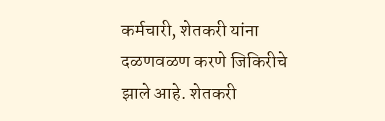कर्मचारी, शेतकरी यांना दळणवळण करणे जिकिरीचे झाले आहे. शेतकरी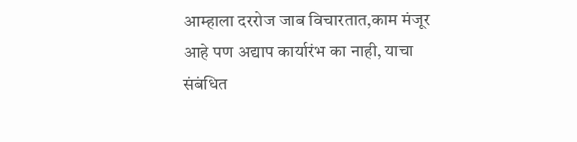आम्हाला दररोज जाब विचारतात,काम मंजूर आहे पण अद्याप कार्यारंभ का नाही, याचा संबंधित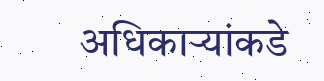अधिकाऱ्यांकडे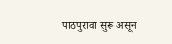पाठपुरावा सुरू असून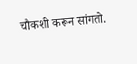चौकशी करून सांगतो.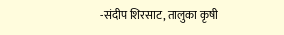-संदीप शिरसाट, तालुका कृषी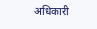अधिकारी